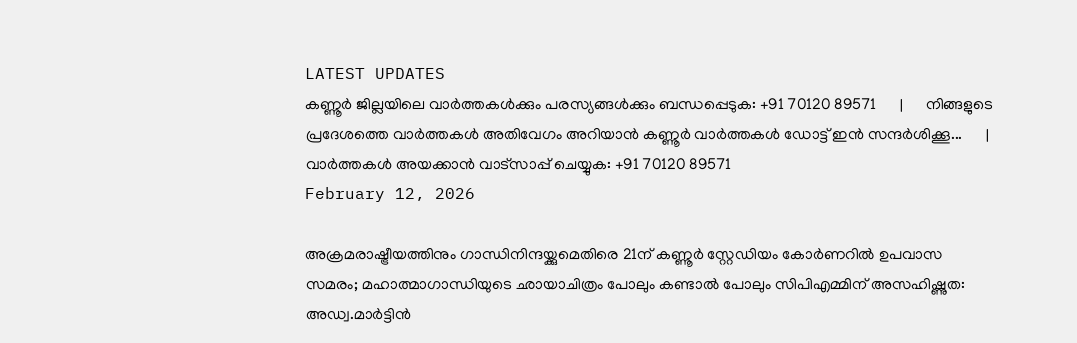LATEST UPDATES
കണ്ണൂർ ജില്ലയിലെ വാർത്തകൾക്കും പരസ്യങ്ങൾക്കും ബന്ധപ്പെടുക: +91 70120 89571      |      നിങ്ങളുടെ പ്രദേശത്തെ വാർത്തകൾ അതിവേഗം അറിയാൻ കണ്ണൂർ വാർത്തകൾ ഡോട്ട് ഇൻ സന്ദർശിക്കൂ...      |      വാർത്തകൾ അയക്കാൻ വാട്സാപ്പ് ചെയ്യുക: +91 70120 89571
February 12, 2026

അക്രമരാഷ്ട്രീയത്തിനും ഗാന്ധിനിന്ദയ്ക്കുമെതിരെ 21ന് കണ്ണൂര്‍ സ്റ്റേഡിയം കോര്‍ണറില്‍ ഉപവാസ സമരം; മഹാത്മാഗാന്ധിയുടെ ഛായാചിത്രം പോലും കണ്ടാല്‍ പോലും സിപിഎമ്മിന് അസഹിഷ്ണുത: അഡ്വ.മാര്‍ട്ടിന്‍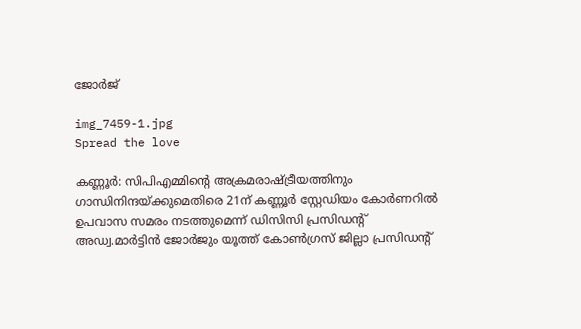ജോര്‍ജ്

img_7459-1.jpg
Spread the love

കണ്ണൂര്‍: സിപിഎമ്മിന്റെ അക്രമരാഷ്ട്രീയത്തിനും ഗാന്ധിനിന്ദയ്ക്കുമെതിരെ 21ന് കണ്ണൂര്‍ സ്റ്റേഡിയം കോര്‍ണറില്‍ ഉപവാസ സമരം നടത്തുമെന്ന് ഡിസിസി പ്രസിഡന്റ് അഡ്വ.മാര്‍ട്ടിന്‍ ജോര്‍ജും യൂത്ത് കോണ്‍ഗ്രസ് ജില്ലാ പ്രസിഡന്റ്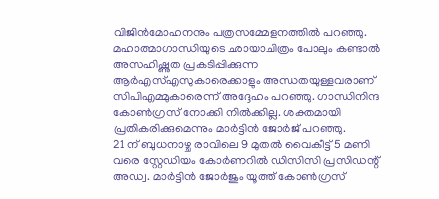വിജിന്‍മോഹനനും പത്രസമ്മേളനത്തില്‍ പറഞ്ഞു. മഹാത്മാഗാന്ധിയുടെ ഛായാചിത്രം പോലും കണ്ടാല്‍ അസഹിഷ്ണുത പ്രകടിപ്പിക്കുന്ന ആര്‍എസ്എസുകാരെക്കാളും അന്ധതയുള്ളവരാണ് സിപിഎമ്മുകാരെന്ന് അദ്ദേഹം പറഞ്ഞു. ഗാന്ധിനിന്ദ കോണ്‍ഗ്രസ് നോക്കി നില്‍ക്കില്ല. ശക്തമായി പ്രതികരിക്കുമെന്നും മാര്‍ട്ടിന്‍ ജോര്‍ജ് പറഞ്ഞു.
21 ന് ബുധനാഴ്ച രാവിലെ 9 മുതല്‍ വൈകീട്ട് 5 മണി വരെ സ്റ്റേഡിയം കോര്‍ണറില്‍ ഡിസിസി പ്രസിഡന്റ് അഡ്വ. മാര്‍ട്ടിന്‍ ജോര്‍ജും യൂത്ത് കോണ്‍ഗ്രസ്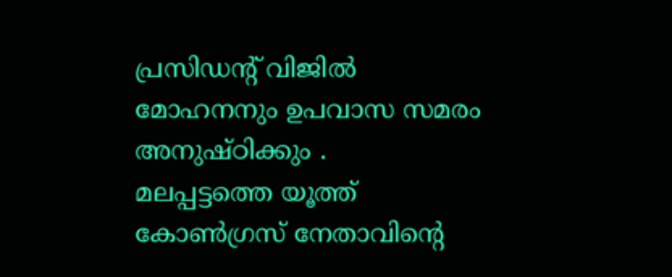പ്രസിഡന്റ് വിജില്‍ മോഹനനും ഉപവാസ സമരം അനുഷ്ഠിക്കും .
മലപ്പട്ടത്തെ യൂത്ത് കോണ്‍ഗ്രസ് നേതാവിന്റെ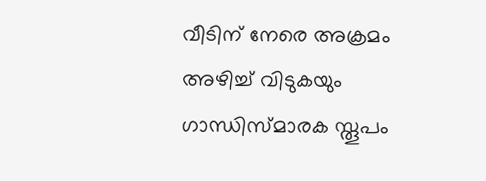വീടിന് നേരെ അക്രമം അഴിച്ച് വിടുകയും ഗാന്ധിസ്മാരക സ്തൂപം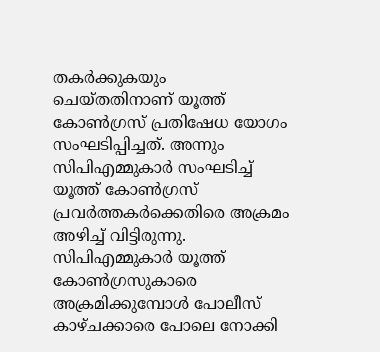തകര്‍ക്കുകയും ചെയ്തതിനാണ് യൂത്ത് കോണ്‍ഗ്രസ് പ്രതിഷേധ യോഗം സംഘടിപ്പിച്ചത്. അന്നും സിപിഎമ്മുകാര്‍ സംഘടിച്ച് യൂത്ത് കോണ്‍ഗ്രസ് പ്രവര്‍ത്തകര്‍ക്കെതിരെ അക്രമം അഴിച്ച് വിട്ടിരുന്നു. സിപിഎമ്മുകാര്‍ യൂത്ത് കോണ്‍ഗ്രസുകാരെ അക്രമിക്കുമ്പോള്‍ പോലീസ് കാഴ്ചക്കാരെ പോലെ നോക്കി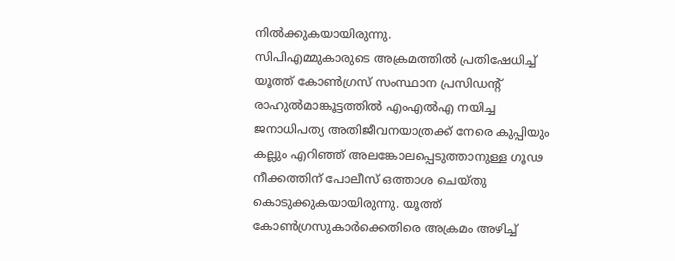നില്‍ക്കുകയായിരുന്നു.
സിപിഎമ്മുകാരുടെ അക്രമത്തില്‍ പ്രതിഷേധിച്ച് യൂത്ത് കോണ്‍ഗ്രസ് സംസ്ഥാന പ്രസിഡന്റ് രാഹുല്‍മാങ്കൂട്ടത്തില്‍ എംഎല്‍എ നയിച്ച ജനാധിപത്യ അതിജീവനയാത്രക്ക് നേരെ കുപ്പിയും കല്ലും എറിഞ്ഞ് അലങ്കോലപ്പെടുത്താനുള്ള ഗൂഢ നീക്കത്തിന് പോലീസ് ഒത്താശ ചെയ്തു കൊടുക്കുകയായിരുന്നു. യൂത്ത് കോണ്‍ഗ്രസുകാര്‍ക്കെതിരെ അക്രമം അഴിച്ച്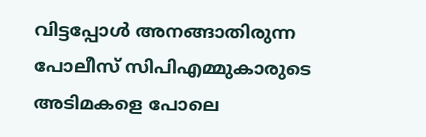വിട്ടപ്പോള്‍ അനങ്ങാതിരുന്ന പോലീസ് സിപിഎമ്മുകാരുടെ അടിമകളെ പോലെ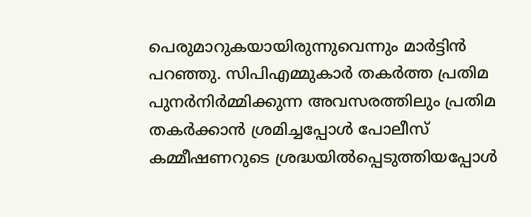പെരുമാറുകയായിരുന്നുവെന്നും മാര്‍ട്ടിന്‍ പറഞ്ഞു. സിപിഎമ്മുകാര്‍ തകര്‍ത്ത പ്രതിമ പുനര്‍നിര്‍മ്മിക്കുന്ന അവസരത്തിലും പ്രതിമ തകര്‍ക്കാന്‍ ശ്രമിച്ചപ്പോള്‍ പോലീസ് കമ്മീഷണറുടെ ശ്രദ്ധയില്‍പ്പെടുത്തിയപ്പോള്‍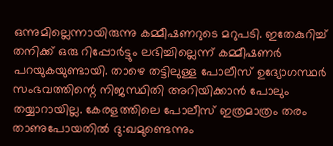ഒന്നുമില്ലെന്നായിരുന്നു കമ്മീഷണറുടെ മറുപടി. ഇതേകുറിച്ച് തനിക്ക് ഒരു റിപ്പോര്‍ട്ടും ലഭിച്ചില്ലെന്ന് കമ്മീഷണര്‍ പറയുകയുണ്ടായി. താഴെ തട്ടിലുള്ള പോലീസ് ഉദ്യോഗസ്ഥര്‍ സംഭവത്തിന്റെ നിജസ്ഥിതി അറിയിക്കാന്‍ പോലും തയ്യാറായില്ല. കേരളത്തിലെ പോലീസ് ഇത്രമാത്രം തരം താണുപോയതില്‍ ദു:ഖമുണ്ടെന്നും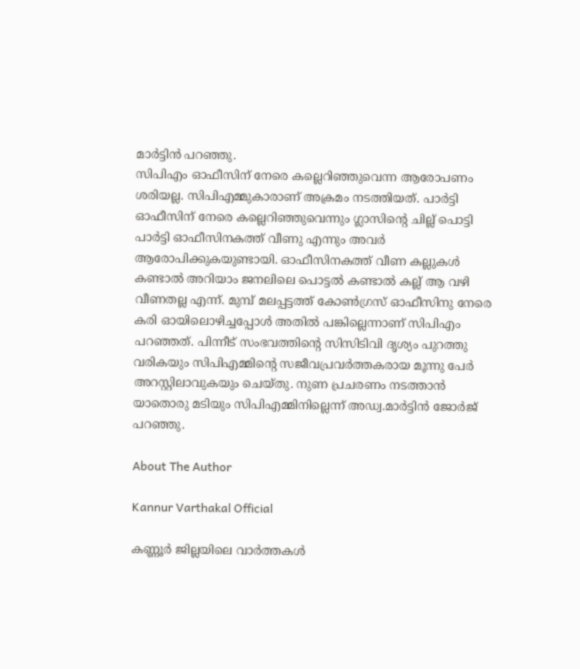മാര്‍ട്ടിന്‍ പറഞ്ഞു.
സിപിഎം ഓഫീസിന് നേരെ കല്ലെറിഞ്ഞുവെന്ന ആരോപണം ശരിയല്ല. സിപിഎമ്മുകാരാണ് അക്രമം നടത്തിയത്. പാര്‍ട്ടി ഓഫീസിന് നേരെ കല്ലെറിഞ്ഞുവെന്നും ഗ്ലാസിന്റെ ചില്ല് പൊട്ടി പാര്‍ട്ടി ഓഫീസിനകത്ത് വീണു എന്നും അവര്‍ ആരോപിക്കുകയുണ്ടായി. ഓഫീസിനകത്ത് വീണ കല്ലുകള്‍ കണ്ടാല്‍ അറിയാം ജനലിലെ പൊട്ടല്‍ കണ്ടാല്‍ കല്ല് ആ വഴി വീണതല്ല എന്ന്. മുമ്പ് മലപ്പട്ടത്ത് കോണ്‍ഗ്രസ് ഓഫീസിനു നേരെ കരി ഓയിലൊഴിച്ചപ്പോള്‍ അതില്‍ പങ്കില്ലെന്നാണ് സിപിഎം പറഞ്ഞത്. പിന്നീട് സംഭവത്തിന്റെ സിസിടിവി ദൃശ്യം പുറത്തു വരികയും സിപിഎമ്മിന്റെ സജീവപ്രവര്‍ത്തകരായ മൂന്നു പേര്‍ അറസ്റ്റിലാവുകയും ചെയ്തു. നുണ പ്രചരണം നടത്താന്‍ യാതൊരു മടിയും സിപിഎമ്മിനില്ലെന്ന് അഡ്വ.മാര്‍ട്ടിന്‍ ജോര്‍ജ് പറഞ്ഞു.

About The Author

Kannur Varthakal Official

കണ്ണൂർ ജില്ലയിലെ വാർത്തകൾ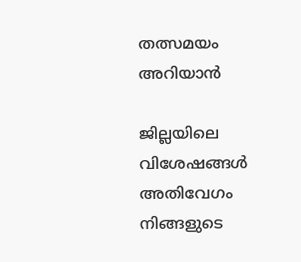തത്സമയം അറിയാൻ

ജില്ലയിലെ വിശേഷങ്ങൾ അതിവേഗം നിങ്ങളുടെ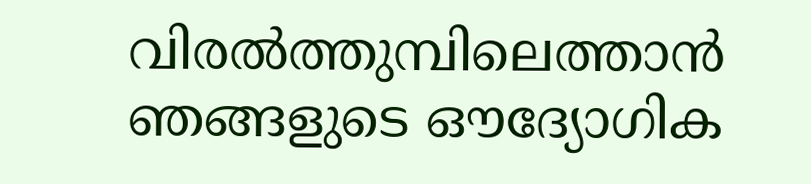വിരൽത്തുമ്പിലെത്താൻ ഞങ്ങളുടെ ഔദ്യോഗിക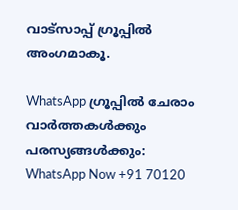വാട്സാപ്പ് ഗ്രൂപ്പിൽ അംഗമാകൂ.

WhatsApp ഗ്രൂപ്പിൽ ചേരാം
വാർത്തകൾക്കും പരസ്യങ്ങൾക്കും: WhatsApp Now +91 70120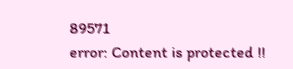89571
error: Content is protected !!